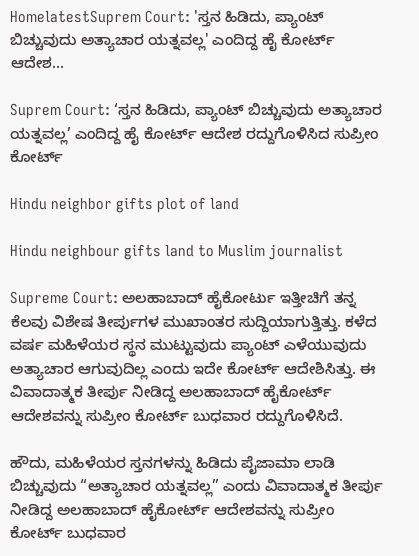HomelatestSuprem Court: 'ಸ್ತನ ಹಿಡಿದು, ಪ್ಯಾಂಟ್ ಬಿಚ್ಚುವುದು ಅತ್ಯಾಚಾರ ಯತ್ನವಲ್ಲ' ಎಂದಿದ್ದ ಹೈ ಕೋರ್ಟ್‌ ಆದೇಶ...

Suprem Court: ‘ಸ್ತನ ಹಿಡಿದು, ಪ್ಯಾಂಟ್ ಬಿಚ್ಚುವುದು ಅತ್ಯಾಚಾರ ಯತ್ನವಲ್ಲ’ ಎಂದಿದ್ದ ಹೈ ಕೋರ್ಟ್‌ ಆದೇಶ ರದ್ದುಗೊಳಿಸಿದ ಸುಪ್ರೀಂ ಕೋರ್ಟ್

Hindu neighbor gifts plot of land

Hindu neighbour gifts land to Muslim journalist

Supreme Court: ಅಲಹಾಬಾದ್ ಹೈಕೋರ್ಟು ಇತ್ತೀಚಿಗೆ ತನ್ನ ಕೆಲವು ವಿಶೇಷ ತೀರ್ಪುಗಳ ಮುಖಾಂತರ ಸುದ್ದಿಯಾಗುತ್ತಿತ್ತು. ಕಳೆದ ವರ್ಷ ಮಹಿಳೆಯರ ಸ್ಥನ ಮುಟ್ಟುವುದು ಪ್ಯಾಂಟ್ ಎಳೆಯುವುದು ಅತ್ಯಾಚಾರ ಆಗುವುದಿಲ್ಲ ಎಂದು ಇದೇ ಕೋರ್ಟ್ ಆದೇಶಿಸಿತ್ತು. ಈ ವಿವಾದಾತ್ಮಕ ತೀರ್ಪು ನೀಡಿದ್ದ ಅಲಹಾಬಾದ್ ಹೈಕೋರ್ಟ್ ಆದೇಶವನ್ನು ಸುಪ್ರೀಂ ಕೋರ್ಟ್ ಬುಧವಾರ ರದ್ದುಗೊಳಿಸಿದೆ.

ಹೌದು, ಮಹಿಳೆಯರ ಸ್ತನಗಳನ್ನು ಹಿಡಿದು ಪೈಜಾಮಾ ಲಾಡಿ ಬಿಚ್ಚುವುದು “ಅತ್ಯಾಚಾರ ಯತ್ನವಲ್ಲ” ಎಂದು ವಿವಾದಾತ್ಮಕ ತೀರ್ಪು ನೀಡಿದ್ದ ಅಲಹಾಬಾದ್ ಹೈಕೋರ್ಟ್ ಆದೇಶವನ್ನು ಸುಪ್ರೀಂ ಕೋರ್ಟ್ ಬುಧವಾರ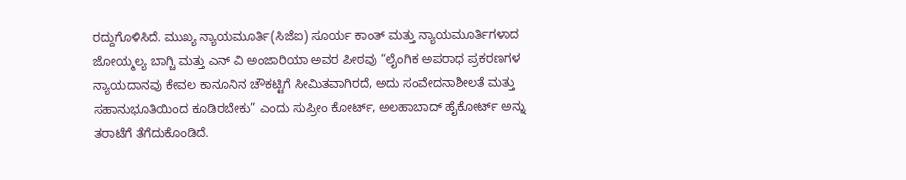ರದ್ದುಗೊಳಿಸಿದೆ. ಮುಖ್ಯ ನ್ಯಾಯಮೂರ್ತಿ(ಸಿಜೆಐ) ಸೂರ್ಯ ಕಾಂತ್ ಮತ್ತು ನ್ಯಾಯಮೂರ್ತಿಗಳಾದ ಜೋಯ್ಮಲ್ಯ ಬಾಗ್ಚಿ ಮತ್ತು ಎನ್ ವಿ ಅಂಜಾರಿಯಾ ಅವರ ಪೀಠವು “ಲೈಂಗಿಕ ಅಪರಾಧ ಪ್ರಕರಣಗಳ ನ್ಯಾಯದಾನವು ಕೇವಲ ಕಾನೂನಿನ ಚೌಕಟ್ಟಿಗೆ ಸೀಮಿತವಾಗಿರದೆ, ಅದು ಸಂವೇದನಾಶೀಲತೆ ಮತ್ತು ಸಹಾನುಭೂತಿಯಿಂದ ಕೂಡಿರಬೇಕು” ಎಂದು ಸುಪ್ರೀಂ ಕೋರ್ಟ್, ಅಲಹಾಬಾದ್ ಹೈಕೋರ್ಟ್ ಅನ್ನು ತರಾಟೆಗೆ ತೆಗೆದುಕೊಂಡಿದೆ.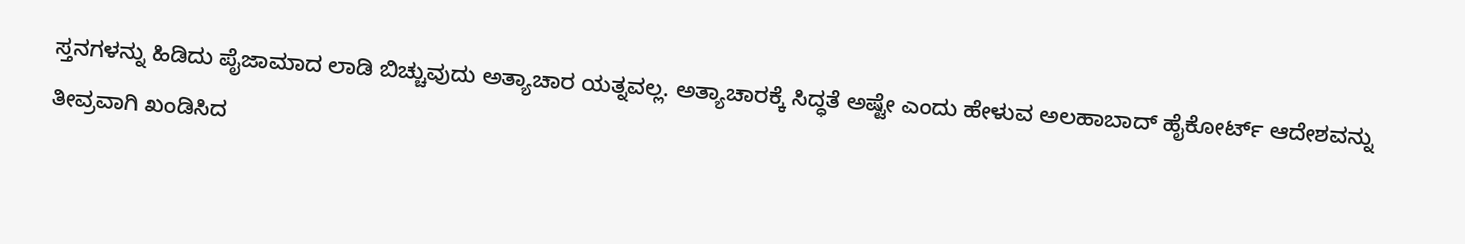ಸ್ತನಗಳನ್ನು ಹಿಡಿದು ಪೈಜಾಮಾದ ಲಾಡಿ ಬಿಚ್ಚುವುದು ಅತ್ಯಾಚಾರ ಯತ್ನವಲ್ಲ. ಅತ್ಯಾಚಾರಕ್ಕೆ ಸಿದ್ಧತೆ ಅಷ್ಟೇ ಎಂದು ಹೇಳುವ ಅಲಹಾಬಾದ್ ಹೈಕೋರ್ಟ್ ಆದೇಶವನ್ನು ತೀವ್ರವಾಗಿ ಖಂಡಿಸಿದ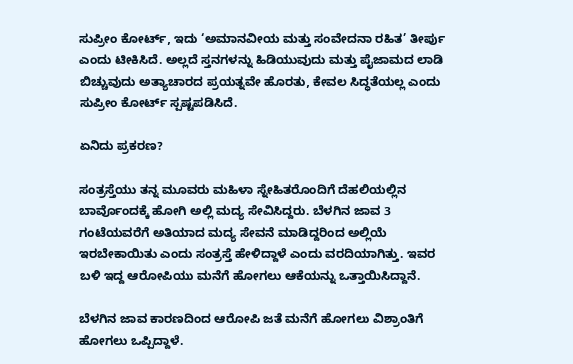ಸುಪ್ರೀಂ ಕೋರ್ಟ್, ಇದು ‘ಅಮಾನವೀಯ ಮತ್ತು ಸಂವೇದನಾ ರಹಿತ’ ತೀರ್ಪು ಎಂದು ಟೀಕಿಸಿದೆ. ಅಲ್ಲದೆ ಸ್ತನಗಳನ್ನು ಹಿಡಿಯುವುದು ಮತ್ತು ಪೈಜಾಮದ ಲಾಡಿ ಬಿಚ್ಚುವುದು ಅತ್ಯಾಚಾರದ ಪ್ರಯತ್ನವೇ ಹೊರತು, ಕೇವಲ ಸಿದ್ಧತೆಯಲ್ಲ ಎಂದು ಸುಪ್ರೀಂ ಕೋರ್ಟ್ ಸ್ಪಷ್ಟಪಡಿಸಿದೆ.

ಏನಿದು ಪ್ರಕರಣ?

ಸಂತ್ರಸ್ತೆಯು ತನ್ನ ಮೂವರು ಮಹಿಳಾ ಸ್ನೇಹಿತರೊಂದಿಗೆ ದೆಹಲಿಯಲ್ಲಿನ ಬಾರ್ವೊಂದಕ್ಕೆ ಹೋಗಿ ಅಲ್ಲಿ ಮದ್ಯ ಸೇವಿಸಿದ್ದರು. ಬೆಳಗಿನ ಜಾವ 3 ಗಂಟೆಯವರೆಗೆ ಅತಿಯಾದ ಮದ್ಯ ಸೇವನೆ ಮಾಡಿದ್ದರಿಂದ ಅಲ್ಲಿಯೆ ಇರಬೇಕಾಯಿತು ಎಂದು ಸಂತ್ರಸ್ತೆ ಹೇಳಿದ್ದಾಳೆ ಎಂದು ವರದಿಯಾಗಿತ್ತು. ಇವರ ಬಳಿ ಇದ್ದ ಆರೋಪಿಯು ಮನೆಗೆ ಹೋಗಲು ಆಕೆಯನ್ನು ಒತ್ತಾಯಿಸಿದ್ದಾನೆ.

ಬೆಳಗಿನ ಜಾವ ಕಾರಣದಿಂದ ಆರೋಪಿ ಜತೆ ಮನೆಗೆ ಹೋಗಲು ವಿಶ್ರಾಂತಿಗೆ ಹೋಗಲು ಒಪ್ಪಿದ್ದಾಳೆ.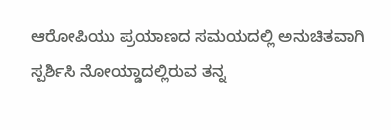ಆರೋಪಿಯು ಪ್ರಯಾಣದ ಸಮಯದಲ್ಲಿ ಅನುಚಿತವಾಗಿ ಸ್ಪರ್ಶಿಸಿ ನೋಯ್ಡಾದಲ್ಲಿರುವ ತನ್ನ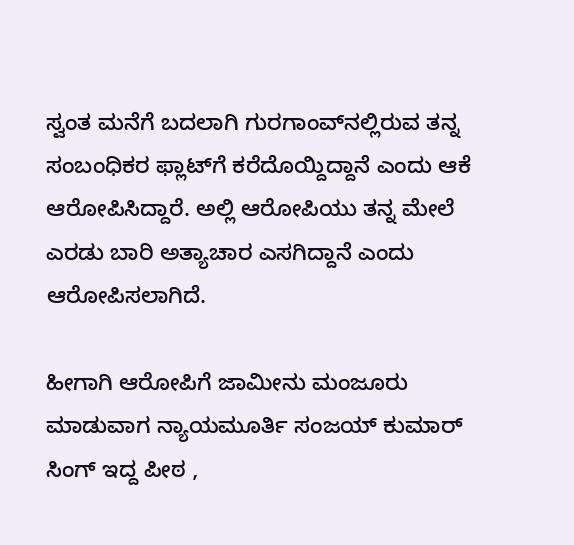ಸ್ವಂತ ಮನೆಗೆ ಬದಲಾಗಿ ಗುರಗಾಂವ್‌ನಲ್ಲಿರುವ ತನ್ನ ಸಂಬಂಧಿಕರ ಫ್ಲಾಟ್‌ಗೆ ಕರೆದೊಯ್ದಿದ್ದಾನೆ ಎಂದು ಆಕೆ ಆರೋಪಿಸಿದ್ದಾರೆ. ಅಲ್ಲಿ ಆರೋಪಿಯು ತನ್ನ ಮೇಲೆ ಎರಡು ಬಾರಿ ಅತ್ಯಾಚಾರ ಎಸಗಿದ್ದಾನೆ ಎಂದು ಆರೋಪಿಸಲಾಗಿದೆ.

ಹೀಗಾಗಿ ಆರೋಪಿಗೆ ಜಾಮೀನು ಮಂಜೂರು ಮಾಡುವಾಗ ನ್ಯಾಯಮೂರ್ತಿ ಸಂಜಯ್ ಕುಮಾರ್ ಸಿಂಗ್ ಇದ್ದ ಪೀಠ ,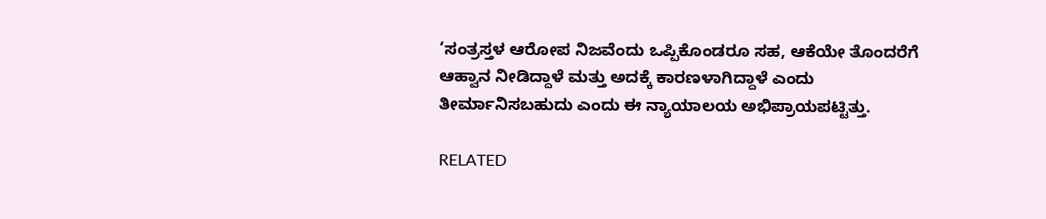‘ಸಂತ್ರಸ್ತಳ ಆರೋಪ ನಿಜವೆಂದು ಒಪ್ಪಿಕೊಂಡರೂ ಸಹ, ಆಕೆಯೇ ತೊಂದರೆಗೆ ಆಹ್ವಾನ ನೀಡಿದ್ದಾಳೆ ಮತ್ತು ಅದಕ್ಕೆ ಕಾರಣಳಾಗಿದ್ದಾಳೆ ಎಂದು ತೀರ್ಮಾನಿಸಬಹುದು ಎಂದು ಈ ನ್ಯಾಯಾಲಯ ಅಭಿಪ್ರಾಯಪಟ್ಟಿತ್ತು.

RELATED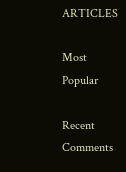ARTICLES

Most Popular

Recent Comments